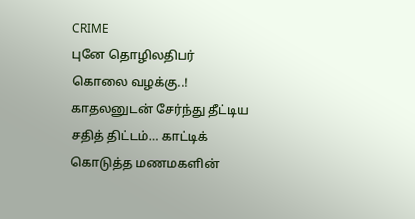CRIME
புனே தொழிலதிபர் கொலை வழக்கு..! காதலனுடன் சேர்ந்து தீட்டிய சதித் திட்டம்… காட்டிக் கொடுத்த மணமகளின்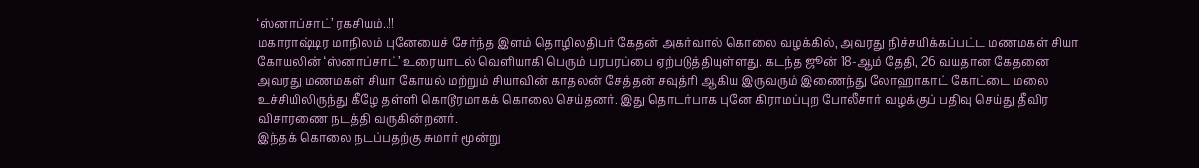‘ஸ்னாப்சாட்’ ரகசியம்..!!
மகாராஷ்டிர மாநிலம் புனேயைச் சேர்ந்த இளம் தொழிலதிபர் கேதன் அகர்வால் கொலை வழக்கில், அவரது நிச்சயிக்கப்பட்ட மணமகள் சியா கோயலின் ‘ஸ்னாப்சாட்’ உரையாடல் வெளியாகி பெரும் பரபரப்பை ஏற்படுத்தியுள்ளது. கடந்த ஜூன் 18-ஆம் தேதி, 26 வயதான கேதனை அவரது மணமகள் சியா கோயல் மற்றும் சியாவின் காதலன் சேத்தன் சவுத்ரி ஆகிய இருவரும் இணைந்து லோஹாகாட் கோட்டை மலை உச்சியிலிருந்து கீழே தள்ளி கொடூரமாகக் கொலை செய்தனர். இது தொடர்பாக புனே கிராமப்புற போலீசார் வழக்குப் பதிவு செய்து தீவிர விசாரணை நடத்தி வருகின்றனர்.
இந்தக் கொலை நடப்பதற்கு சுமார் மூன்று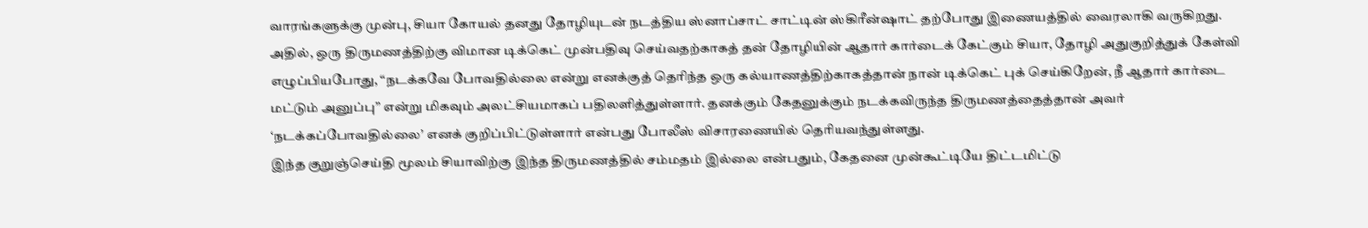வாரங்களுக்கு முன்பு, சியா கோயல் தனது தோழியுடன் நடத்திய ஸ்னாப்சாட் சாட்டின் ஸ்கிரீன்ஷாட் தற்போது இணையத்தில் வைரலாகி வருகிறது. அதில், ஒரு திருமணத்திற்கு விமான டிக்கெட் முன்பதிவு செய்வதற்காகத் தன் தோழியின் ஆதார் கார்டைக் கேட்கும் சியா, தோழி அதுகுறித்துக் கேள்வி எழுப்பியபோது, “நடக்கவே போவதில்லை என்று எனக்குத் தெரிந்த ஒரு கல்யாணத்திற்காகத்தான் நான் டிக்கெட் புக் செய்கிறேன், நீ ஆதார் கார்டை மட்டும் அனுப்பு” என்று மிகவும் அலட்சியமாகப் பதிலளித்துள்ளார். தனக்கும் கேதனுக்கும் நடக்கவிருந்த திருமணத்தைத்தான் அவர் ‘நடக்கப்போவதில்லை’ எனக் குறிப்பிட்டுள்ளார் என்பது போலீஸ் விசாரணையில் தெரியவந்துள்ளது.
இந்த குறுஞ்செய்தி மூலம் சியாவிற்கு இந்த திருமணத்தில் சம்மதம் இல்லை என்பதும், கேதனை முன்கூட்டியே திட்டமிட்டு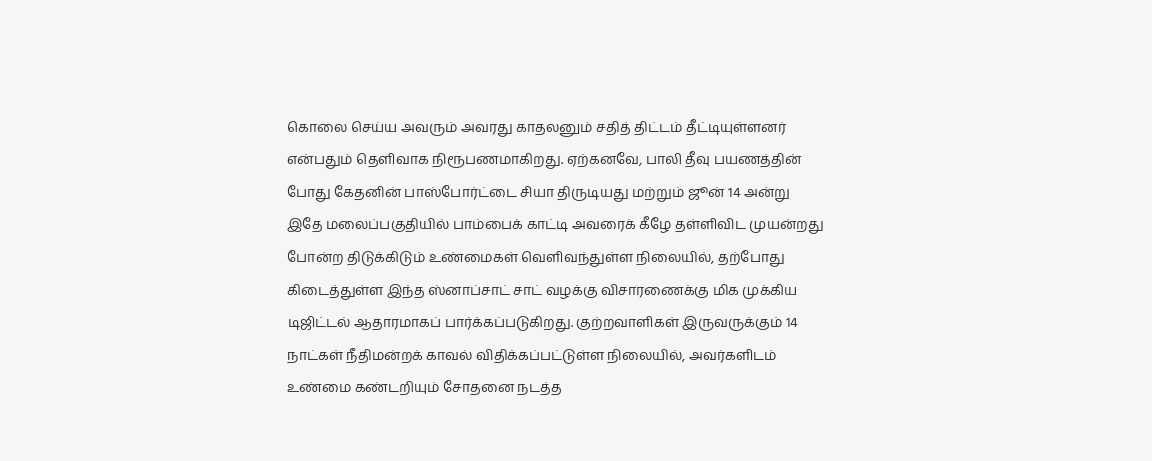கொலை செய்ய அவரும் அவரது காதலனும் சதித் திட்டம் தீட்டியுள்ளனர் என்பதும் தெளிவாக நிரூபணமாகிறது. ஏற்கனவே, பாலி தீவு பயணத்தின் போது கேதனின் பாஸ்போர்ட்டை சியா திருடியது மற்றும் ஜூன் 14 அன்று இதே மலைப்பகுதியில் பாம்பைக் காட்டி அவரைக் கீழே தள்ளிவிட முயன்றது போன்ற திடுக்கிடும் உண்மைகள் வெளிவந்துள்ள நிலையில், தற்போது கிடைத்துள்ள இந்த ஸ்னாப்சாட் சாட் வழக்கு விசாரணைக்கு மிக முக்கிய டிஜிட்டல் ஆதாரமாகப் பார்க்கப்படுகிறது. குற்றவாளிகள் இருவருக்கும் 14 நாட்கள் நீதிமன்றக் காவல் விதிக்கப்பட்டுள்ள நிலையில், அவர்களிடம் உண்மை கண்டறியும் சோதனை நடத்த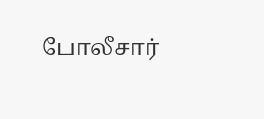போலீசார்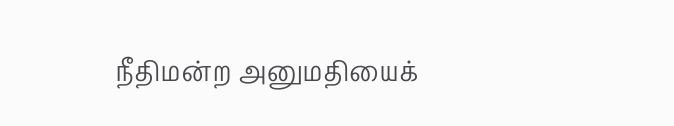நீதிமன்ற அனுமதியைக்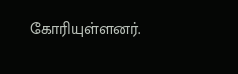கோரியுள்ளனர்.